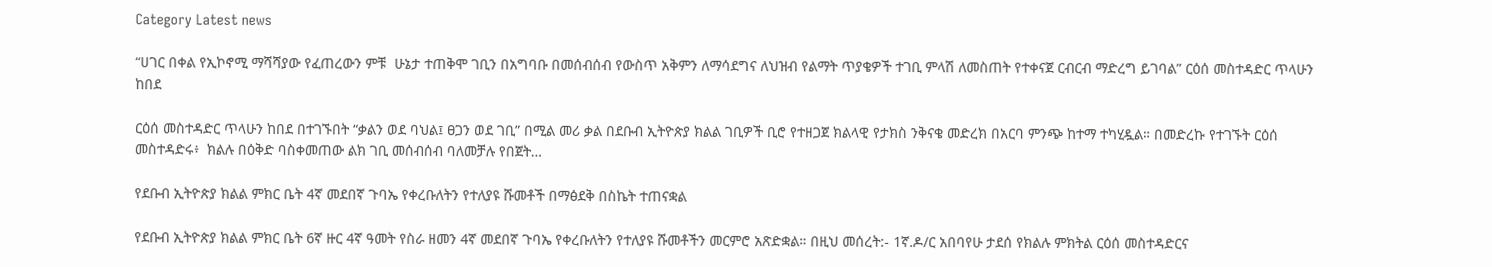Category Latest news

“ሀገር በቀል የኢኮኖሚ ማሻሻያው የፈጠረውን ምቹ  ሁኔታ ተጠቅሞ ገቢን በአግባቡ በመሰብሰብ የውስጥ አቅምን ለማሳደግና ለህዝብ የልማት ጥያቄዎች ተገቢ ምላሽ ለመስጠት የተቀናጀ ርብርብ ማድረግ ይገባል” ርዕሰ መስተዳድር ጥላሁን ከበደ

ርዕሰ መስተዳድር ጥላሁን ከበደ በተገኙበት “ቃልን ወደ ባህል፤ ፀጋን ወደ ገቢ” በሚል መሪ ቃል በደቡብ ኢትዮጵያ ክልል ገቢዎች ቢሮ የተዘጋጀ ክልላዊ የታክስ ንቅናቄ መድረክ በአርባ ምንጭ ከተማ ተካሂዷል። በመድረኩ የተገኙት ርዕሰ መስተዳድሩ፥  ክልሉ በዕቅድ ባስቀመጠው ልክ ገቢ መሰብሰብ ባለመቻሉ የበጀት…

የደቡብ ኢትዮጵያ ክልል ምክር ቤት 4ኛ መደበኛ ጉባኤ የቀረቡለትን የተለያዩ ሹመቶች በማፅደቅ በስኬት ተጠናቋል

የደቡብ ኢትዮጵያ ክልል ምክር ቤት 6ኛ ዙር 4ኛ ዓመት የስራ ዘመን 4ኛ መደበኛ ጉባኤ የቀረቡለትን የተለያዩ ሹመቶችን መርምሮ አጽድቋል። በዚህ መሰረት:- 1ኛ.ዶ/ር አበባየሁ ታደሰ የክልሉ ምክትል ርዕሰ መስተዳድርና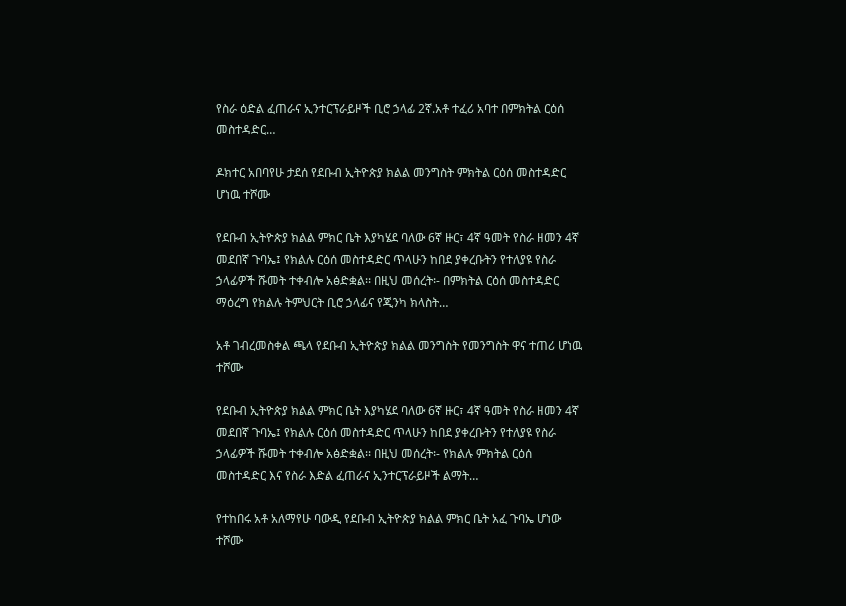የስራ ዕድል ፈጠራና ኢንተርፕራይዞች ቢሮ ኃላፊ 2ኛ.አቶ ተፈሪ አባተ በምክትል ርዕሰ መስተዳድር…

ዶክተር አበባየሁ ታደሰ የደቡብ ኢትዮጵያ ክልል መንግስት ምክትል ርዕሰ መስተዳድር ሆነዉ ተሾሙ

የደቡብ ኢትዮጵያ ክልል ምክር ቤት እያካሄደ ባለው 6ኛ ዙር፣ 4ኛ ዓመት የስራ ዘመን 4ኛ መደበኛ ጉባኤ፤ የክልሉ ርዕሰ መስተዳድር ጥላሁን ከበደ ያቀረቡትን የተለያዩ የስራ ኃላፊዎች ሹመት ተቀብሎ አፅድቋል፡፡ በዚህ መሰረት፡- በምክትል ርዕሰ መስተዳድር ማዕረግ የክልሉ ትምህርት ቢሮ ኃላፊና የጂንካ ክላስት…

አቶ ገብረመስቀል ጫላ የደቡብ ኢትዮጵያ ክልል መንግስት የመንግስት ዋና ተጠሪ ሆነዉ ተሾሙ

የደቡብ ኢትዮጵያ ክልል ምክር ቤት እያካሄደ ባለው 6ኛ ዙር፣ 4ኛ ዓመት የስራ ዘመን 4ኛ መደበኛ ጉባኤ፤ የክልሉ ርዕሰ መስተዳድር ጥላሁን ከበደ ያቀረቡትን የተለያዩ የስራ ኃላፊዎች ሹመት ተቀብሎ አፅድቋል፡፡ በዚህ መሰረት፡- የክልሉ ምክትል ርዕሰ መስተዳድር እና የስራ እድል ፈጠራና ኢንተርፕራይዞች ልማት…

የተከበሩ አቶ አለማየሁ ባውዲ የደቡብ ኢትዮጵያ ክልል ምክር ቤት አፈ ጉባኤ ሆነው ተሾሙ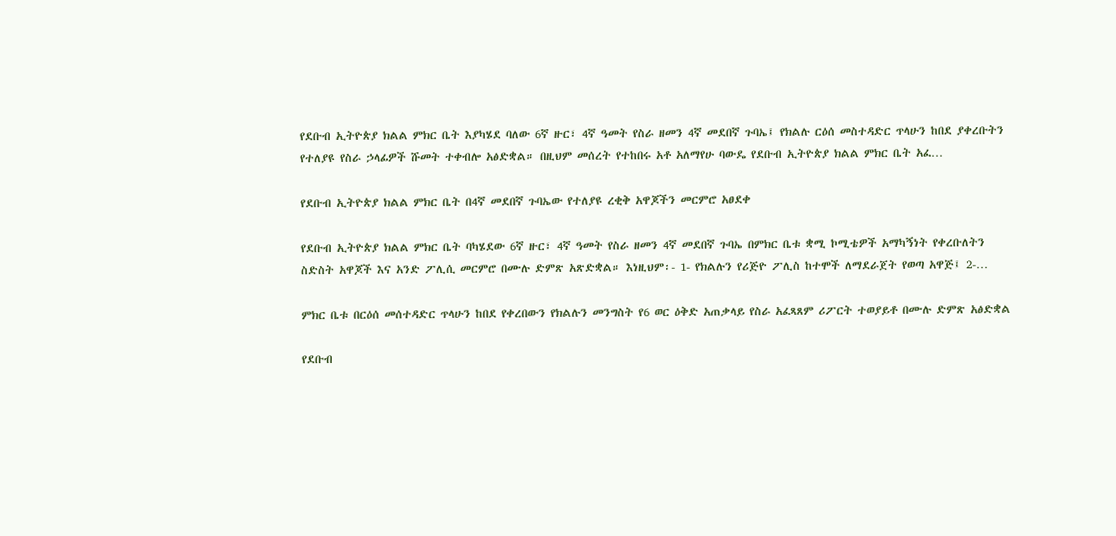የደቡብ ኢትዮጵያ ክልል ምክር ቤት እያካሄደ ባለው 6ኛ ዙር፣ 4ኛ ዓመት የስራ ዘመን 4ኛ መደበኛ ጉባኤ፤ የክልሉ ርዕሰ መስተዳድር ጥላሁን ከበደ ያቀረቡትን የተለያዩ የስራ ኃላፊዎች ሹመት ተቀብሎ አፅድቋል። በዚህም መሰረት የተከበሩ አቶ አለማየሁ ባውዴ የደቡብ ኢትዮጵያ ክልል ምክር ቤት አፈ…

የደቡብ ኢትዮጵያ ክልል ምክር ቤት በ4ኛ መደበኛ ጉባኤው የተለያዩ ረቂቅ አዋጆችን መርምሮ አፀደቀ

የደቡብ ኢትዮጵያ ክልል ምክር ቤት ባካሄደው 6ኛ ዙር፣ 4ኛ ዓመት የስራ ዘመን 4ኛ መደበኛ ጉባኤ በምክር ቤቱ ቋሚ ኮሚቴዎች አማካኝነት የቀረቡለትን ስድስት አዋጆች እና አንድ ፖሊሲ መርምሮ በሙሉ ድምጽ አጽድቋል። እነዚህም፡- 1- የክልሉን የሪጅዮ ፖሊስ ከተሞች ለማደራጀት የወጣ አዋጅ፤ 2-…

ምክር ቤቱ በርዕሰ መሰተዳድር ጥላሁን ከበደ የቀረበውን የክልሉን መንግስት የ6 ወር ዕቅድ አጠቃላይ የስራ አፈጻጸም ሪፖርት ተወያይቶ በሙሉ ድምጽ አፅድቋል

የደቡብ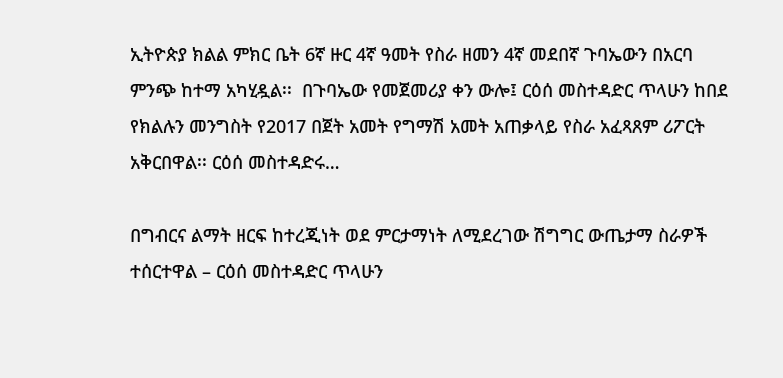ኢትዮጵያ ክልል ምክር ቤት 6ኛ ዙር 4ኛ ዓመት የስራ ዘመን 4ኛ መደበኛ ጉባኤውን በአርባ ምንጭ ከተማ አካሂዷል፡፡  በጉባኤው የመጀመሪያ ቀን ውሎ፤ ርዕሰ መስተዳድር ጥላሁን ከበደ የክልሉን መንግስት የ2017 በጀት አመት የግማሽ አመት አጠቃላይ የስራ አፈጻጸም ሪፖርት አቅርበዋል፡፡ ርዕሰ መስተዳድሩ…

በግብርና ልማት ዘርፍ ከተረጂነት ወደ ምርታማነት ለሚደረገው ሽግግር ውጤታማ ስራዎች ተሰርተዋል – ርዕሰ መስተዳድር ጥላሁን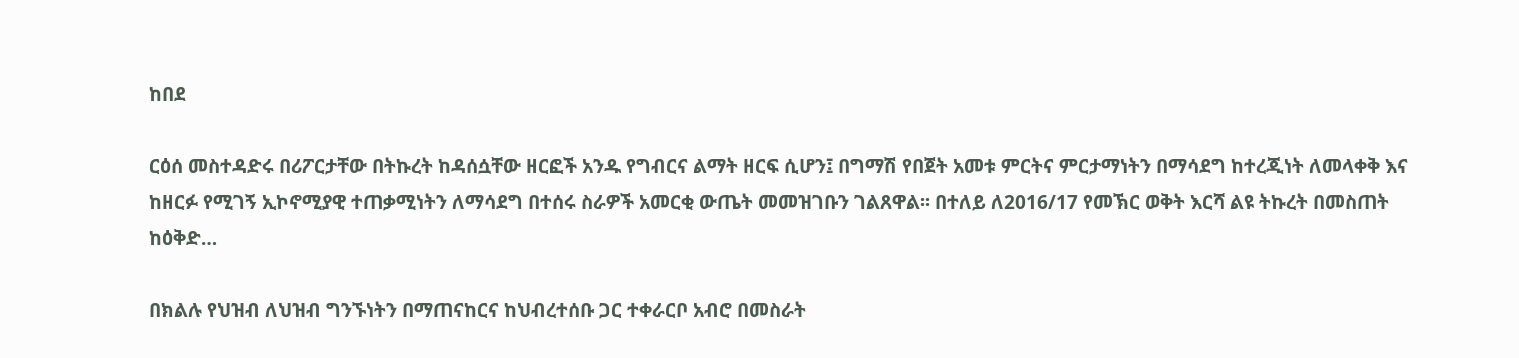ከበደ

ርዕሰ መስተዳድሩ በሪፖርታቸው በትኩረት ከዳሰሷቸው ዘርፎች አንዱ የግብርና ልማት ዘርፍ ሲሆን፤ በግማሽ የበጀት አመቱ ምርትና ምርታማነትን በማሳደግ ከተረጂነት ለመላቀቅ እና ከዘርፉ የሚገኝ ኢኮኖሚያዊ ተጠቃሚነትን ለማሳደግ በተሰሩ ስራዎች አመርቂ ውጤት መመዝገቡን ገልጸዋል፡፡ በተለይ ለ2016/17 የመኽር ወቅት እርሻ ልዩ ትኩረት በመስጠት ከዕቅድ…

በክልሉ የህዝብ ለህዝብ ግንኙነትን በማጠናከርና ከህብረተሰቡ ጋር ተቀራርቦ አብሮ በመስራት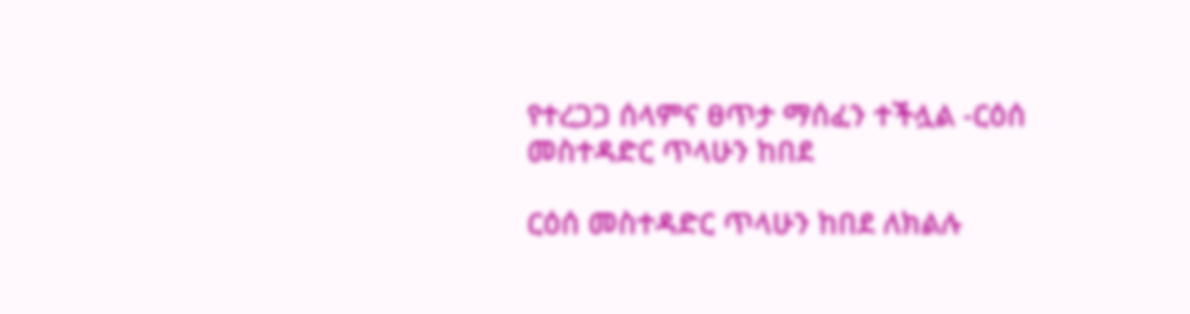የተረጋጋ ሰላምና ፀጥታ ማሰፈን ተችሏል -ርዕሰ መስተዳድር ጥላሁን ከበደ

ርዕሰ መስተዳድር ጥላሁን ከበደ ለክልሉ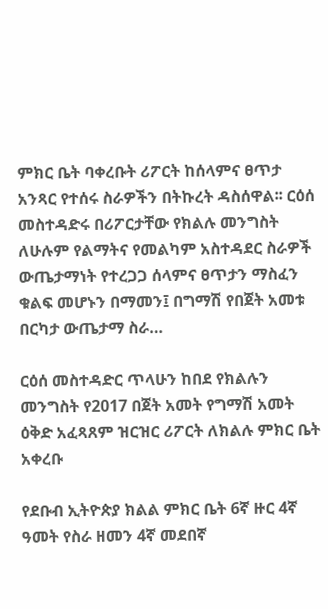ምክር ቤት ባቀረቡት ሪፖርት ከሰላምና ፀጥታ አንጻር የተሰሩ ስራዎችን በትኩረት ዳስሰዋል፡፡ ርዕሰ መስተዳድሩ በሪፖርታቸው የክልሉ መንግስት ለሁሉም የልማትና የመልካም አስተዳደር ስራዎች ውጤታማነት የተረጋጋ ሰላምና ፀጥታን ማስፈን ቁልፍ መሆኑን በማመን፤ በግማሽ የበጀት አመቱ በርካታ ውጤታማ ስራ…

ርዕሰ መስተዳድር ጥላሁን ከበደ የክልሉን መንግስት የ2017 በጀት አመት የግማሽ አመት ዕቅድ አፈጻጸም ዝርዝር ሪፖርት ለክልሉ ምክር ቤት አቀረቡ

የደቡብ ኢትዮጵያ ክልል ምክር ቤት 6ኛ ዙር 4ኛ ዓመት የስራ ዘመን 4ኛ መደበኛ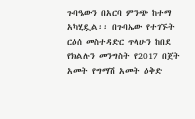ጉባዔውን በአርባ ምንጭ ከተማ አካሂዷል፡፡ በጉባኤው የተገኙት ርዕሰ መስተዳድር ጥላሁን ከበደ የክልሉን መንግስት የ2017 በጀት አመት የግማሽ አመት ዕቅድ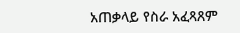አጠቃላይ የስራ አፈጻጸም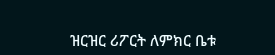ዝርዝር ሪፖርት ለምክር ቤቱ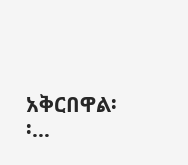አቅርበዋል፡፡…